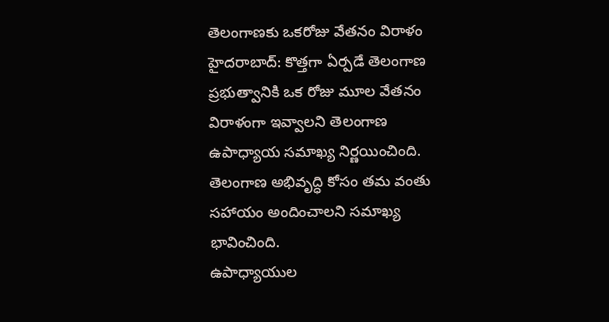తెలంగాణకు ఒకరోజు వేతనం విరాళం
హైదరాబాద్: కొత్తగా ఏర్పడే తెలంగాణ ప్రభుత్వానికి ఒక రోజు మూల వేతనం విరాళంగా ఇవ్వాలని తెలంగాణ ఉపాధ్యాయ సమాఖ్య నిర్ణయించింది. తెలంగాణ అభివృద్ధి కోసం తమ వంతు సహాయం అందించాలని సమాఖ్య భావించింది.
ఉపాధ్యాయుల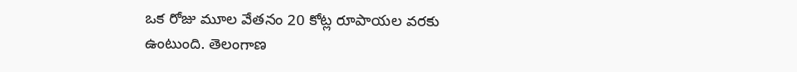ఒక రోజు మూల వేతనం 20 కోట్ల రూపాయల వరకు ఉంటుంది. తెలంగాణ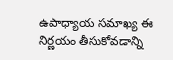ఉపాధ్యాయ సమాఖ్య ఈ నిర్ణయం తీసుకోవడాన్ని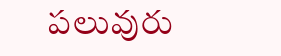పలువురు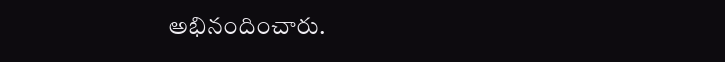అభినందించారు.